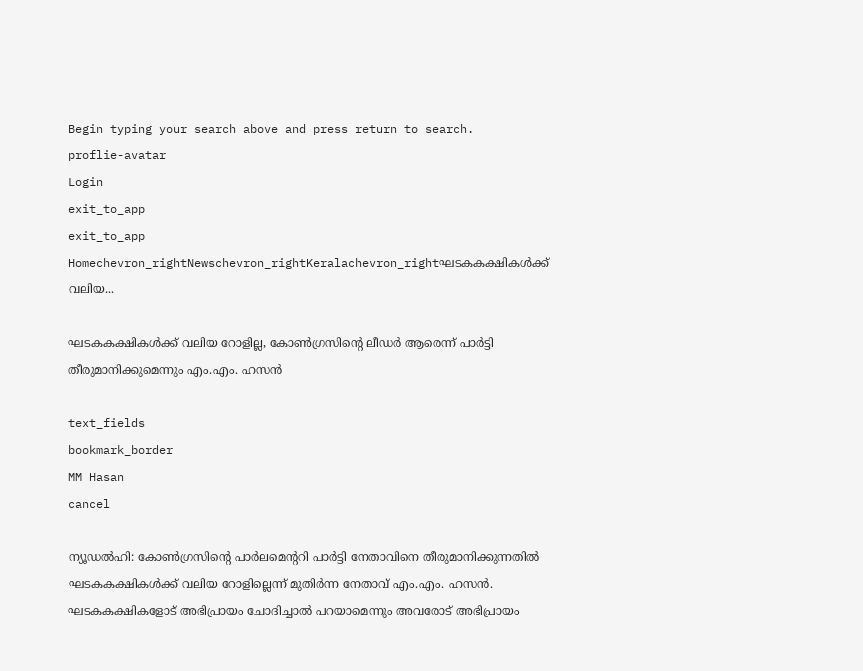Begin typing your search above and press return to search.
proflie-avatar
Login
exit_to_app
exit_to_app
Homechevron_rightNewschevron_rightKeralachevron_rightഘടകകക്ഷികൾക്ക് വലിയ...

ഘടകകക്ഷികൾക്ക് വലിയ റോളില്ല, കോൺഗ്രസിന്‍റെ ലീഡർ ആരെന്ന് പാർട്ടി തീരുമാനിക്കുമെന്നും എം.എം. ഹസൻ

text_fields
bookmark_border
MM Hasan
cancel

ന്യൂഡൽഹി: കോൺഗ്രസിന്‍റെ പാർലമെന്‍ററി പാർട്ടി നേതാവിനെ തീരുമാനിക്കുന്നതിൽ ഘടകകക്ഷികൾക്ക് വലിയ റോളില്ലെന്ന് മുതിർന്ന നേതാവ് എം.എം. ഹസൻ. ഘടകകക്ഷികളോട് അഭിപ്രായം ചോദിച്ചാൽ പറയാമെന്നും അവരോട് അഭിപ്രായം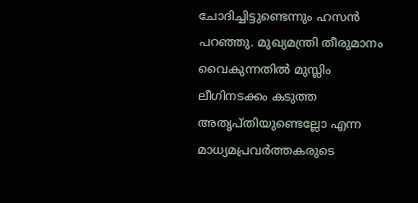ചോദിച്ചിട്ടുണ്ടെന്നും ഹസൻ പറഞ്ഞു. മുഖ്യമന്ത്രി തീരുമാനം വൈകുന്നതിൽ മുസ്ലിം ലീഗിനടക്കം കടുത്ത അതൃപ്തിയുണ്ടെല്ലോ എന്ന മാധ്യമപ്രവർത്തകരുടെ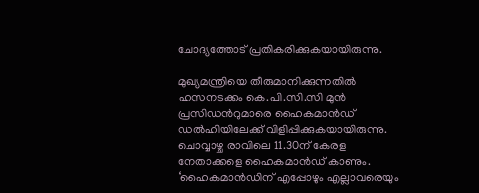ചോദ്യത്തോട് പ്രതികരിക്കുകയായിരുന്നു.

മുഖ്യമന്ത്രിയെ തീരുമാനിക്കുന്നതിൽ ഹസനടക്കം കെ.പി.സി.സി മുൻ പ്രസിഡന്‍റുമാരെ ഹൈകമാൻഡ് ഡൽഹിയിലേക്ക് വിളിപ്പിക്കുകയായിരുന്നു. ചൊവ്വാഴ്ച രാവിലെ 11.30ന് കേരള നേതാക്കളെ ഹൈകമാൻഡ് കാണും. ‘ഹൈകമാൻഡിന് എപ്പോഴും എല്ലാവരെയും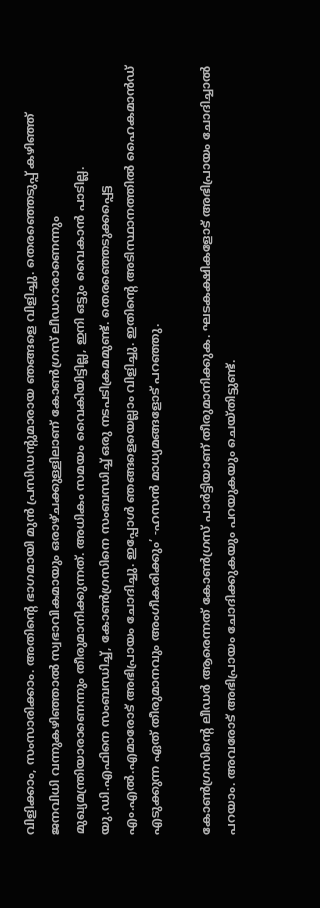വിളിക്കാം, സംസാരിക്കാം. അതിന്‍റെ ഭാഗമായി മുൻ പ്രസിഡന്‍റുമാരായ ഞങ്ങളെ വിളിച്ചു. തെരഞ്ഞെടുപ്പ് കഴിഞ്ഞ് ജനവിധി വന്നുകഴിഞ്ഞാൽ സ്വഭാവികമായും ഒരാഴ്ചക്കുള്ളിലാണ് കോൺഗ്രസ് ലീഡറാരാണെന്നും മുഖ്യമന്ത്രിയാരാണെന്നും തീരുമാനിക്കുന്നത്. അധികം സമയം വൈകിയിട്ടില്ല, ഇനി ഒട്ടും വൈകാൻ പാടില്ല. യു.ഡി.എഫിനെ സംബന്ധിച്ച്, കോൺഗ്രസിനെ സംബന്ധിച്ച് ഒരു നടപടിക്രമമുണ്ട്. തെരഞ്ഞെടുക്കപ്പെട്ട എം.എൽ.എമാരോട് അഭിപ്രായം ചോദിച്ചു. ഇപ്പോൾ ഞങ്ങളെയെല്ലാം വിളിച്ചു. ഇതിന്‍റെ അടിസ്ഥാനത്തിൽ ഹൈകമാൻഡ് എടുക്കുന്ന ഏത് തീരുമാനവും അംഗീകരിക്കും’ -ഹസൻ മാധ്യമങ്ങളോട് പറഞ്ഞു.

കോൺഗ്രസിന്‍റെ ലീഡർ ആരെന്നത് കോൺഗ്രസ് പാർട്ടിയാണ് തീരുമാനിക്കുക. ഘടകക്ഷികളോട് അഭിപ്രായം ചോദിച്ചാൽ പറയാം. അവരോട് അഭിപ്രായം ചോദിക്കുകയും പറയുകയും ചെയ്തിട്ടുണ്ട്.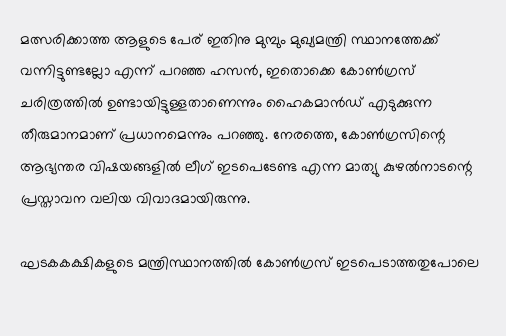മത്സരിക്കാത്ത ആളുടെ പേര് ഇതിനു മുമ്പും മുഖ്യമന്ത്രി സ്ഥാനത്തേക്ക് വന്നിട്ടുണ്ടല്ലോ എന്ന് പറഞ്ഞ ഹസൻ, ഇതൊക്കെ കോൺഗ്രസ് ചരിത്രത്തിൽ ഉണ്ടായിട്ടുള്ളതാണെന്നും ഹൈകമാൻഡ് എടുക്കുന്ന തീരുമാനമാണ് പ്രധാനമെന്നും പറഞ്ഞു. നേരത്തെ, കോൺഗ്രസിന്റെ ആഭ്യന്തര വിഷയങ്ങളിൽ ലീഗ് ഇടപെടേണ്ട എന്ന മാത്യു കുഴൽനാടന്റെ പ്രസ്താവന വലിയ വിവാദമായിരുന്നു.

ഘടകകക്ഷികളുടെ മന്ത്രിസ്ഥാനത്തില്‍ കോണ്‍ഗ്രസ് ഇടപെടാത്തതുപോലെ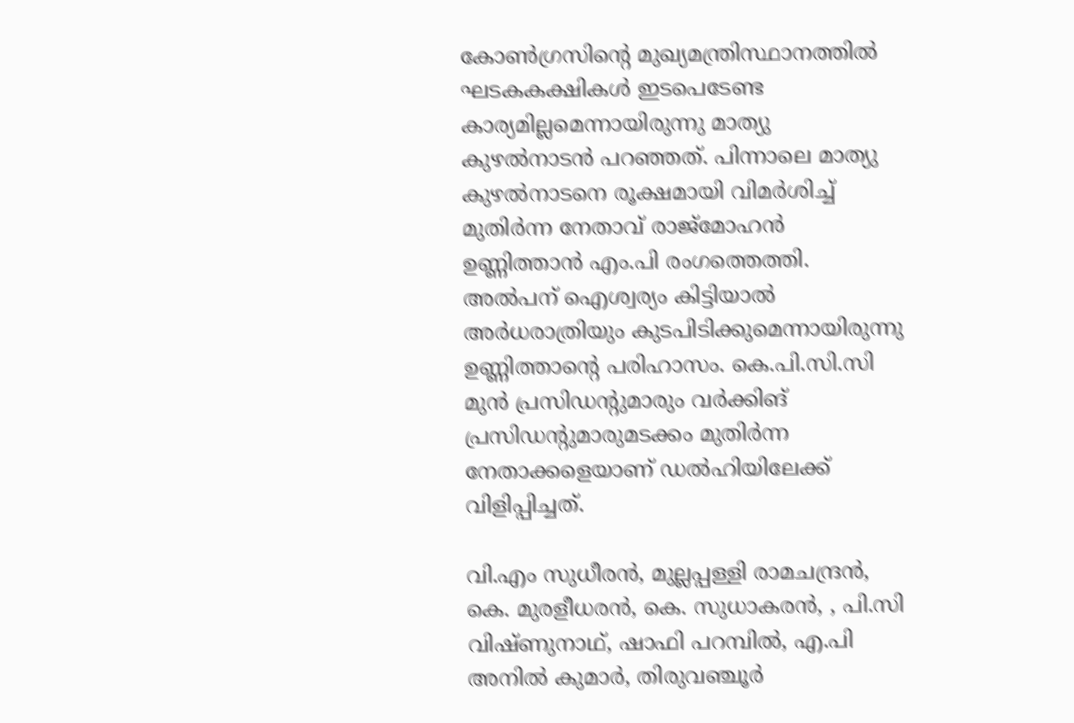കോണ്‍ഗ്രസിന്റെ മുഖ്യമന്ത്രിസ്ഥാനത്തില്‍ ഘടകകക്ഷികള്‍ ഇടപെടേണ്ട കാര്യമില്ലമെന്നായിരുന്നു മാത്യു കുഴല്‍നാടന്‍ പറഞ്ഞത്. പിന്നാലെ മാത്യു കുഴൽനാടനെ രൂക്ഷമായി വിമർശിച്ച് മുതിർന്ന നേതാവ് രാജ്മോഹൻ ഉണ്ണിത്താൻ എം.പി രംഗത്തെത്തി. അൽപന് ഐശ്വര്യം കിട്ടിയാൽ അർധരാത്രിയും കുടപിടിക്കുമെന്നായിരുന്നു ഉണ്ണിത്താന്‍റെ പരിഹാസം. കെ.പി.സി.സി മുൻ പ്രസിഡന്‍റുമാരും വർക്കിങ് പ്രസിഡന്റുമാരുമടക്കം മുതിർന്ന നേതാക്കളെയാണ് ഡൽഹിയിലേക്ക് വിളിപ്പിച്ചത്.

വി.എം സുധീരൻ, മുല്ലപ്പള്ളി രാമചന്ദ്രൻ, കെ. മുരളീധരൻ, കെ. സുധാകരൻ, , പി.സി വിഷ്ണുനാഥ്, ഷാഫി പറമ്പിൽ, എ.പി അനിൽ കുമാർ, തിരുവഞ്ചൂർ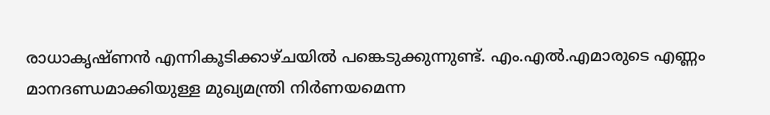രാധാകൃഷ്ണൻ എന്നികൂടിക്കാഴ്ചയിൽ പങ്കെടുക്കുന്നുണ്ട്. എം.എൽ.എമാരുടെ എണ്ണം മാനദണ്ഡമാക്കിയുള്ള മുഖ്യമന്ത്രി നിർണയമെന്ന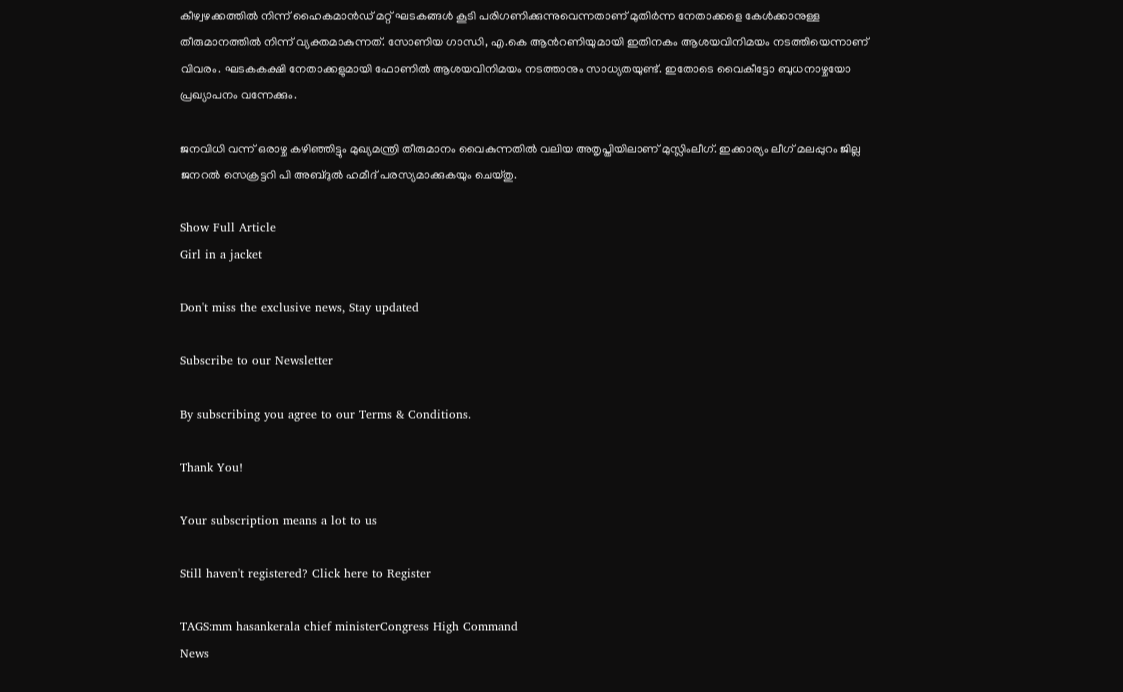കീഴ്വഴക്കത്തിൽ നിന്ന് ഹൈകമാൻഡ് മറ്റ് ഘടകങ്ങൾ കൂടി പരിഗണിക്കുന്നുവെന്നതാണ് മുതിർന്ന നേതാക്കളെ കേൾക്കാനുള്ള തീരുമാനത്തിൽ നിന്ന് വ്യക്തമാകുന്നത്. സോണിയ ഗാന്ധി, എ.കെ ആന്‍റണിയുമായി ഇതിനകം ആശയവിനിമയം നടത്തിയെന്നാണ് വിവരം. ഘടകകക്ഷി നേതാക്കളുമായി ഫോണിൽ ആശയവിനിമയം നടത്താനും സാധ്യതയുണ്ട്. ഇതോടെ വൈകീട്ടോ ബുധനാഴ്ചയോ പ്രഖ്യാപനം വന്നേക്കും.

ജനവിധി വന്ന് ഒരാഴ്ച കഴിഞ്ഞിട്ടും മുഖ്യമന്ത്രി തീരുമാനം വൈകുന്നതിൽ വലിയ അതൃപ്തിയിലാണ് മുസ്ലിംലീഗ്. ഇക്കാര്യം ലീഗ് മലപ്പുറം ജില്ല ജനറൽ സെക്രട്ടറി പി അബ്ദുൽ ഹമീദ് പരസ്യമാക്കുകയും ചെയ്തു.

Show Full Article
Girl in a jacket

Don't miss the exclusive news, Stay updated

Subscribe to our Newsletter

By subscribing you agree to our Terms & Conditions.

Thank You!

Your subscription means a lot to us

Still haven't registered? Click here to Register

TAGS:mm hasankerala chief ministerCongress High Command
News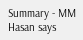Summary - MM Hasan says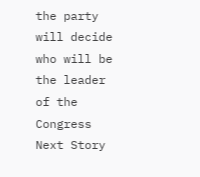the party will decide who will be the leader of the Congress
Next Story